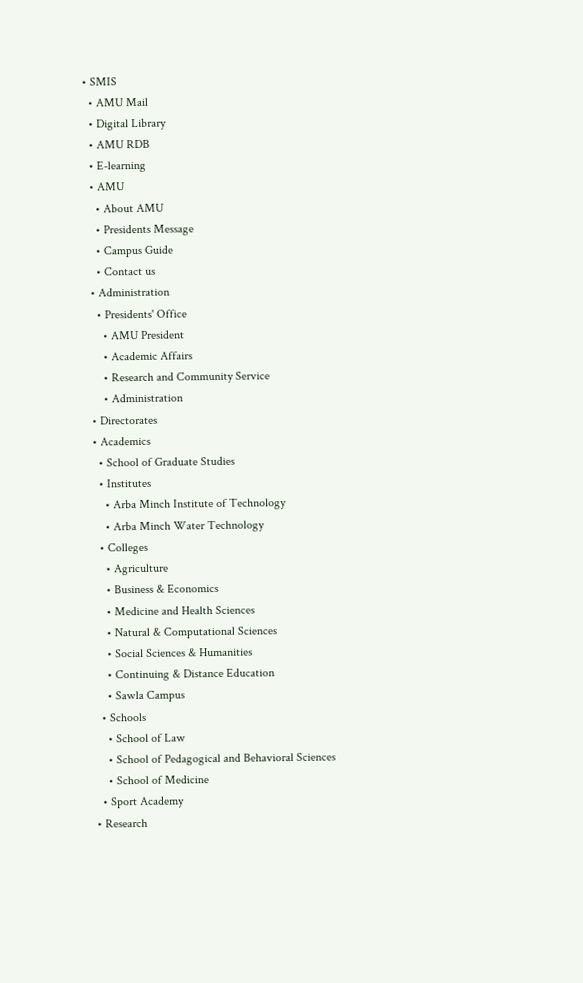• SMIS
  • AMU Mail
  • Digital Library
  • AMU RDB
  • E-learning
  • AMU
    • About AMU
    • Presidents Message
    • Campus Guide
    • Contact us
  • Administration
    • Presidents' Office
      • AMU President
      • Academic Affairs
      • Research and Community Service
      • Administration
  • Directorates
  • Academics
    • School of Graduate Studies
    • Institutes
      • Arba Minch Institute of Technology
      • Arba Minch Water Technology
    • Colleges
      • Agriculture
      • Business & Economics
      • Medicine and Health Sciences
      • Natural & Computational Sciences
      • Social Sciences & Humanities
      • Continuing & Distance Education
      • Sawla Campus
    • Schools
      • School of Law
      • School of Pedagogical and Behavioral Sciences
      • School of Medicine
    • Sport Academy
  • Research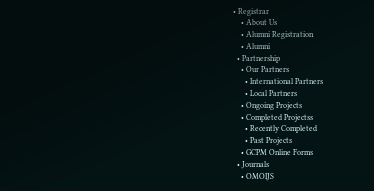• Registrar
    • About Us
    • Alumni Registration
    • Alumni
  • Partnership
    • Our Partners
      • International Partners
      • Local Partners
    • Ongoing Projects
    • Completed Projectss
      • Recently Completed
      • Past Projects
    • GCPM Online Forms
  • Journals
    • OMOIJS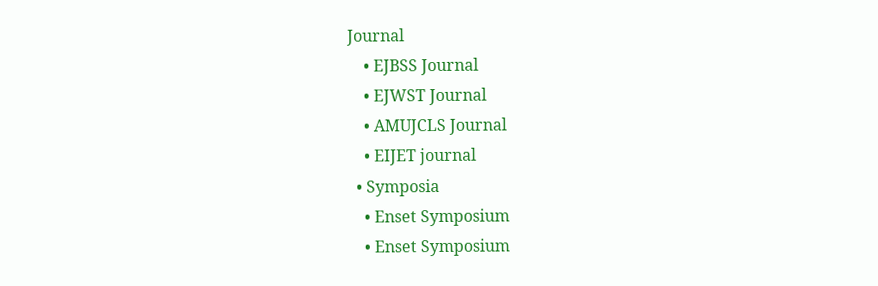Journal
    • EJBSS Journal
    • EJWST Journal
    • AMUJCLS Journal
    • EIJET journal
  • Symposia
    • Enset Symposium
    • Enset Symposium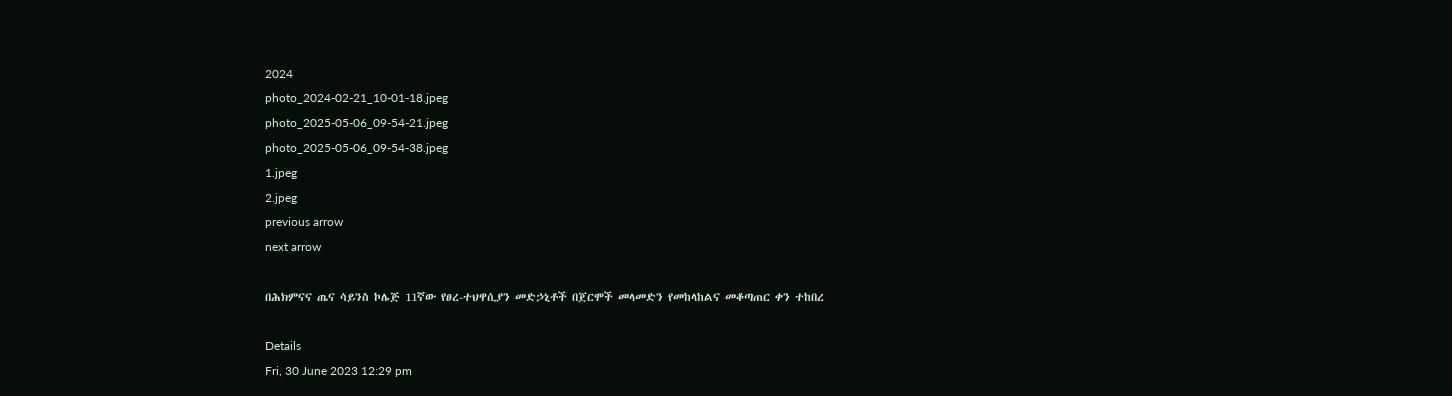2024
photo_2024-02-21_10-01-18.jpeg
photo_2025-05-06_09-54-21.jpeg
photo_2025-05-06_09-54-38.jpeg
1.jpeg
2.jpeg
previous arrow
next arrow

በሕክምናና ጤና ሳይንስ ኮሌጅ 11ኛው የፀረ-ተህዋሲያን መድኃኒቶች በጀርሞች መላመድን የመከላከልና መቆጣጠር ቀን ተከበረ

Details
Fri, 30 June 2023 12:29 pm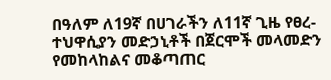በዓለም ለ19ኛ በሀገራችን ለ11ኛ ጊዜ የፀረ-ተህዋሲያን መድኃኒቶች በጀርሞች መላመድን የመከላከልና መቆጣጠር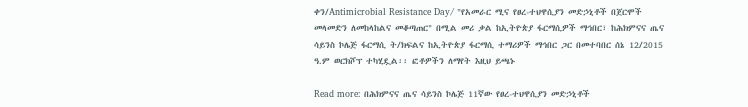ቀን/Antimicrobial Resistance Day/ "የአመራር ሚና የፀረ-ተህዋሲያን መድኃኒቶች በጀርሞች መላመድን ለመከላከልና መቆጣጠር" በሚል መሪ ቃል ከኢትዮጵያ ፋርማሲዎች ማኅበር፣ ከሕክምናና ጤና ሳይንስ ኮሌጅ ፋርማሲ ት/ክፍልና ከኢትዮጵያ ፋርማሲ ተማሪዎች ማኅበር ጋር በመተባበር ሰኔ 12/2015 ዓ.ም ወርክሾፕ ተካሂዷል፡፡ ፎቶዎችን ለማየት እዚህ ይጫኑ

Read more: በሕክምናና ጤና ሳይንስ ኮሌጅ 11ኛው የፀረ-ተህዋሲያን መድኃኒቶች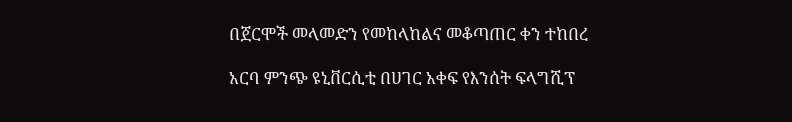በጀርሞች መላመድን የመከላከልና መቆጣጠር ቀን ተከበረ

አርባ ምንጭ ዩኒቨርሲቲ በሀገር አቀፍ የእንሰት ፍላግሺፕ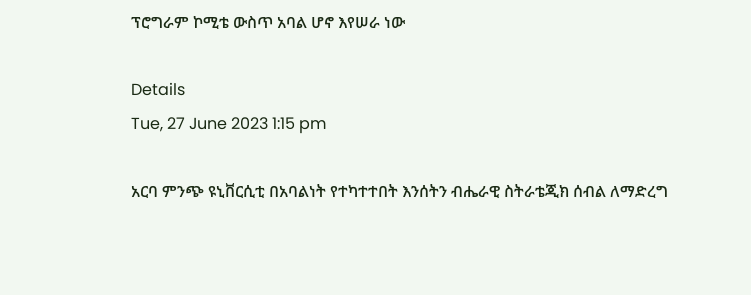ፕሮግራም ኮሚቴ ውስጥ አባል ሆኖ እየሠራ ነው

Details
Tue, 27 June 2023 1:15 pm

አርባ ምንጭ ዩኒቨርሲቲ በአባልነት የተካተተበት እንሰትን ብሔራዊ ስትራቴጂክ ሰብል ለማድረግ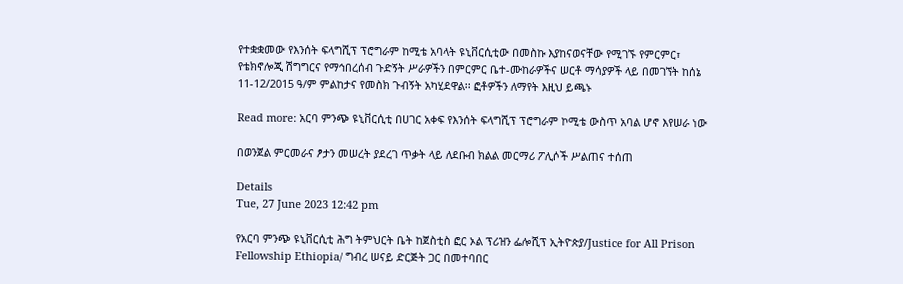የተቋቋመው የእንሰት ፍላግሺፕ ፕሮግራም ከሚቴ አባላት ዩኒቨርሲቲው በመስኩ እያከናወናቸው የሚገኙ የምርምር፣ የቴክኖሎጂ ሽግግርና የማኅበረሰብ ጉድኝት ሥራዎችን በምርምር ቤተ-ሙከራዎችና ሠርቶ ማሳያዎች ላይ በመገኘት ከሰኔ 11-12/2015 ዓ/ም ምልከታና የመስክ ጉብኝት አካሂደዋል፡፡ ፎቶዎችን ለማየት እዚህ ይጫኑ

Read more: አርባ ምንጭ ዩኒቨርሲቲ በሀገር አቀፍ የእንሰት ፍላግሺፕ ፕሮግራም ኮሚቴ ውስጥ አባል ሆኖ እየሠራ ነው

በወንጀል ምርመራና ፆታን መሠረት ያደረገ ጥቃት ላይ ለደቡብ ክልል መርማሪ ፖሊሶች ሥልጠና ተሰጠ

Details
Tue, 27 June 2023 12:42 pm

የአርባ ምንጭ ዩኒቨርሲቲ ሕግ ትምህርት ቤት ከጀስቲስ ፎር ኦል ፕሪዝን ፌሎሺፕ ኢትዮጵያ/Justice for All Prison Fellowship Ethiopia/ ግብረ ሠናይ ድርጅት ጋር በመተባበር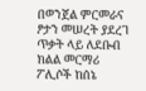በወንጀል ምርመራና ፆታን መሠረት ያደረገ ጥቃት ላይ ለደቡብ ክልል መርማሪ ፖሊሶች ከሰኔ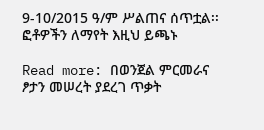9-10/2015 ዓ/ም ሥልጠና ሰጥቷል፡፡ ፎቶዎችን ለማየት እዚህ ይጫኑ

Read more: በወንጀል ምርመራና ፆታን መሠረት ያደረገ ጥቃት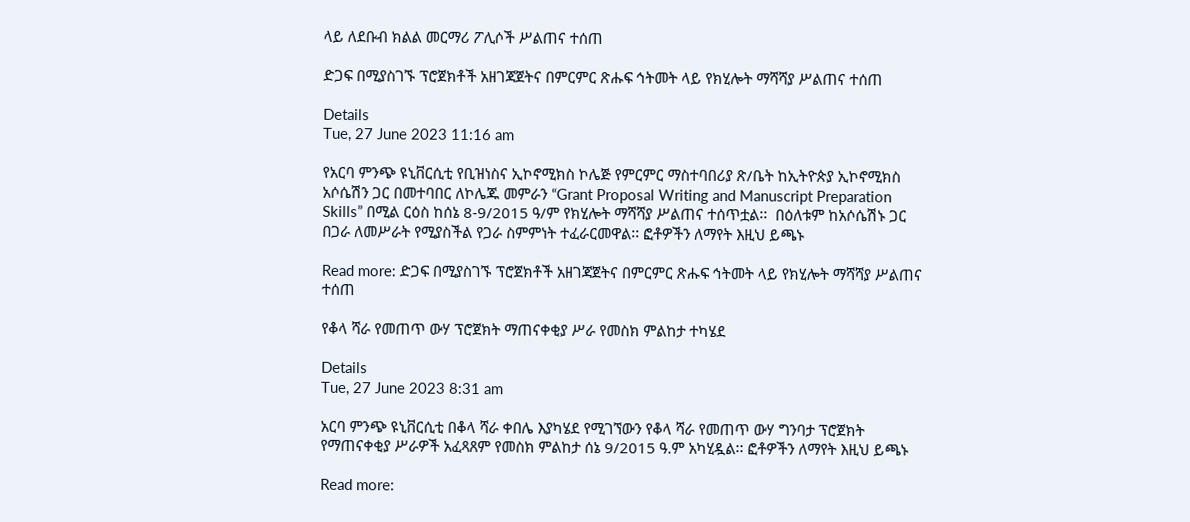ላይ ለደቡብ ክልል መርማሪ ፖሊሶች ሥልጠና ተሰጠ

ድጋፍ በሚያስገኙ ፕሮጀክቶች አዘገጃጀትና በምርምር ጽሑፍ ኅትመት ላይ የክሂሎት ማሻሻያ ሥልጠና ተሰጠ

Details
Tue, 27 June 2023 11:16 am

የአርባ ምንጭ ዩኒቨርሲቲ የቢዝነስና ኢኮኖሚክስ ኮሌጅ የምርምር ማስተባበሪያ ጽ/ቤት ከኢትዮጵያ ኢኮኖሚክስ አሶሴሽን ጋር በመተባበር ለኮሌጁ መምራን “Grant Proposal Writing and Manuscript Preparation Skills” በሚል ርዕስ ከሰኔ 8-9/2015 ዓ/ም የክሂሎት ማሻሻያ ሥልጠና ተሰጥቷል፡፡  በዕለቱም ከአሶሴሽኑ ጋር በጋራ ለመሥራት የሚያስችል የጋራ ስምምነት ተፈራርመዋል፡፡ ፎቶዎችን ለማየት እዚህ ይጫኑ

Read more: ድጋፍ በሚያስገኙ ፕሮጀክቶች አዘገጃጀትና በምርምር ጽሑፍ ኅትመት ላይ የክሂሎት ማሻሻያ ሥልጠና ተሰጠ

የቆላ ሻራ የመጠጥ ውሃ ፕሮጀክት ማጠናቀቂያ ሥራ የመስክ ምልከታ ተካሄደ

Details
Tue, 27 June 2023 8:31 am

አርባ ምንጭ ዩኒቨርሲቲ በቆላ ሻራ ቀበሌ እያካሄደ የሚገኘውን የቆላ ሻራ የመጠጥ ውሃ ግንባታ ፕሮጀክት የማጠናቀቂያ ሥራዎች አፈጻጸም የመስክ ምልከታ ሰኔ 9/2015 ዓ.ም አካሂዷል፡፡ ፎቶዎችን ለማየት እዚህ ይጫኑ

Read more: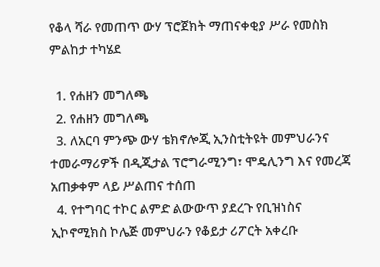የቆላ ሻራ የመጠጥ ውሃ ፕሮጀክት ማጠናቀቂያ ሥራ የመስክ ምልከታ ተካሄደ

  1. የሐዘን መግለጫ
  2. የሐዘን መግለጫ
  3. ለአርባ ምንጭ ውሃ ቴክኖሎጂ ኢንስቲትዩት መምህራንና ተመራማሪዎች በዲጂታል ፕሮግራሚንግ፣ ሞዴሊንግ እና የመረጃ አጠቃቀም ላይ ሥልጠና ተሰጠ
  4. የተግባር ተኮር ልምድ ልውውጥ ያደረጉ የቢዝነስና ኢኮኖሚክስ ኮሌጅ መምህራን የቆይታ ሪፖርት አቀረቡ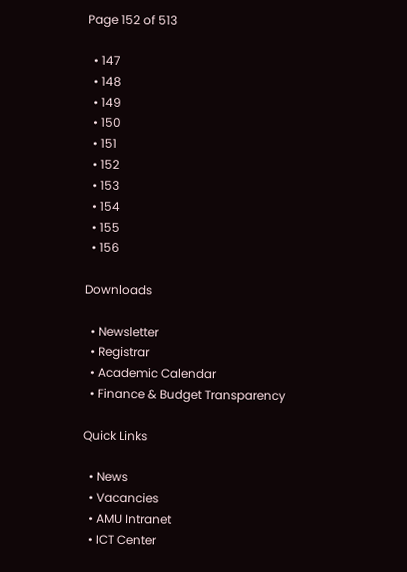Page 152 of 513

  • 147
  • 148
  • 149
  • 150
  • 151
  • 152
  • 153
  • 154
  • 155
  • 156

Downloads

  • Newsletter
  • Registrar
  • Academic Calendar
  • Finance & Budget Transparency

Quick Links

  • News
  • Vacancies
  • AMU Intranet
  • ICT Center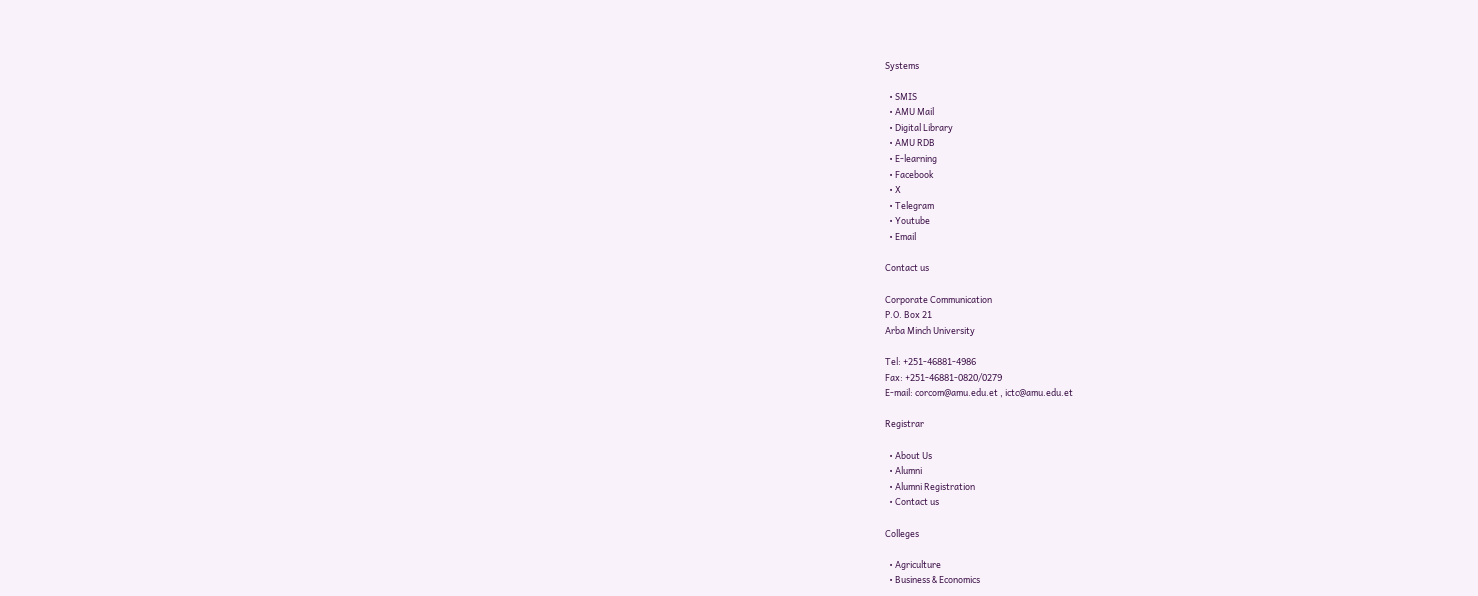Systems

  • SMIS
  • AMU Mail
  • Digital Library
  • AMU RDB
  • E-learning
  • Facebook
  • X
  • Telegram
  • Youtube
  • Email

Contact us

Corporate Communication
P.O. Box 21
Arba Minch University

Tel: +251-46881-4986
Fax: +251-46881-0820/0279
E-mail: corcom@amu.edu.et , ictc@amu.edu.et

Registrar

  • About Us
  • Alumni
  • Alumni Registration
  • Contact us

Colleges

  • Agriculture
  • Business & Economics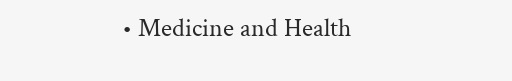• Medicine and Health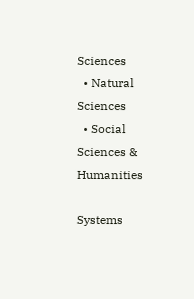Sciences
  • Natural Sciences
  • Social Sciences & Humanities

Systems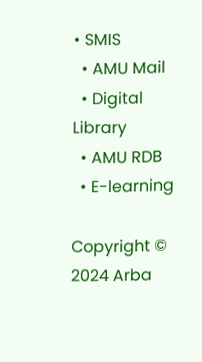• SMIS
  • AMU Mail
  • Digital Library
  • AMU RDB
  • E-learning

Copyright © 2024 Arba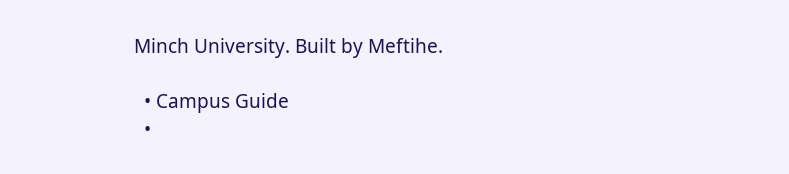Minch University. Built by Meftihe.

  • Campus Guide
  •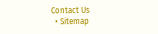Contact Us
  • Sitemap